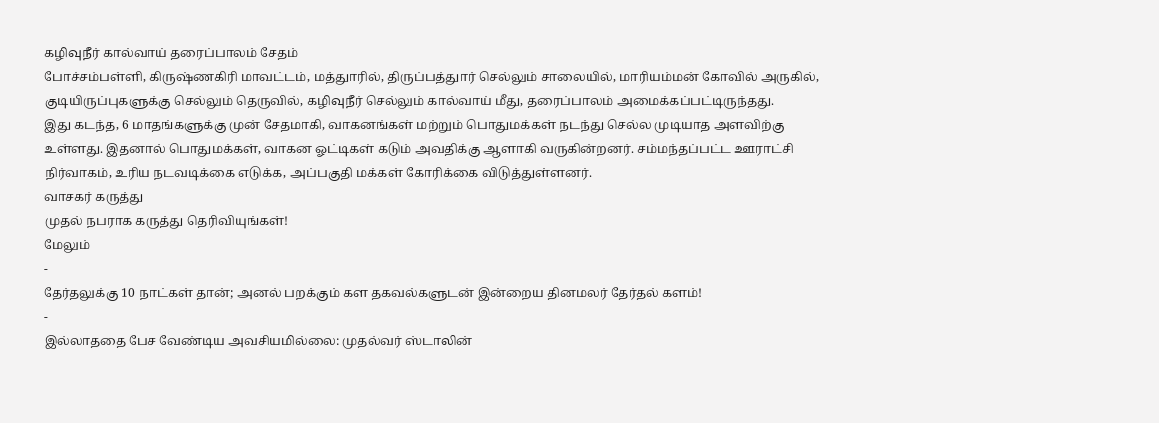கழிவுநீர் கால்வாய் தரைப்பாலம் சேதம்
போச்சம்பள்ளி, கிருஷ்ணகிரி மாவட்டம், மத்துாரில், திருப்பத்துார் செல்லும் சாலையில், மாரியம்மன் கோவில் அருகில், குடியிருப்புகளுக்கு செல்லும் தெருவில், கழிவுநீர் செல்லும் கால்வாய் மீது, தரைப்பாலம் அமைக்கப்பட்டிருந்தது.
இது கடந்த, 6 மாதங்களுக்கு முன் சேதமாகி, வாகனங்கள் மற்றும் பொதுமக்கள் நடந்து செல்ல முடியாத அளவிற்கு உள்ளது. இதனால் பொதுமக்கள், வாகன ஓட்டிகள் கடும் அவதிக்கு ஆளாகி வருகின்றனர். சம்மந்தப்பட்ட ஊராட்சி நிர்வாகம், உரிய நடவடிக்கை எடுக்க, அப்பகுதி மக்கள் கோரிக்கை விடுத்துள்ளனர்.
வாசகர் கருத்து
முதல் நபராக கருத்து தெரிவியுங்கள்!
மேலும்
-
தேர்தலுக்கு 10 நாட்கள் தான்; அனல் பறக்கும் கள தகவல்களுடன் இன்றைய தினமலர் தேர்தல் களம்!
-
இல்லாததை பேச வேண்டிய அவசியமில்லை: முதல்வர் ஸ்டாலின்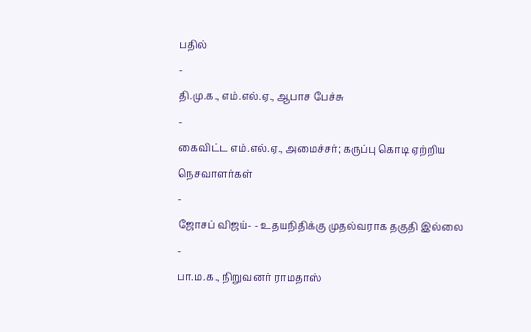பதில்
-
தி.மு.க., எம்.எல்.ஏ., ஆபாச பேச்சு
-
கைவிட்ட எம்.எல்.ஏ., அமைச்சர்; கருப்பு கொடி ஏற்றிய நெசவாளர்கள்
-
ஜோசப் விஜய்- - உதயநிதிக்கு முதல்வராக தகுதி இல்லை
-
பா.ம.க., நிறுவனர் ராமதாஸ்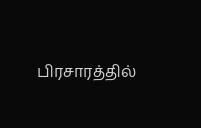பிரசாரத்தில்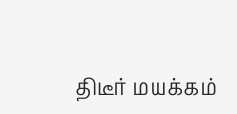திடீர் மயக்கம்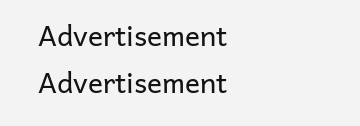Advertisement
Advertisement